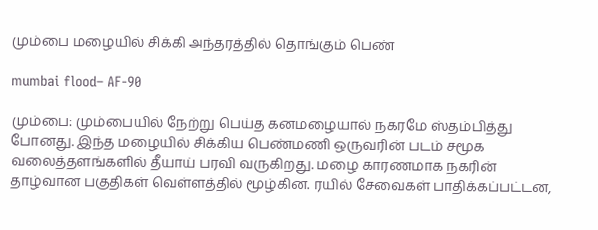மும்பை மழையில் சிக்கி அந்தரத்தில் தொங்கும் பெண்

mumbai flood– AF-90

மும்பை: மும்பையில் நேற்று பெய்த கனமழையால் நகரமே ஸ்தம்பித்து போனது. இந்த மழையில் சிக்கிய பெண்மணி ஒருவரின் படம் சமூக வலைத்தளங்களில் தீயாய் பரவி வருகிறது. மழை காரணமாக நகரின் தாழ்வான பகுதிகள் வெள்ளத்தில் மூழ்கின. ரயில் சேவைகள் பாதிக்கப்பட்டன,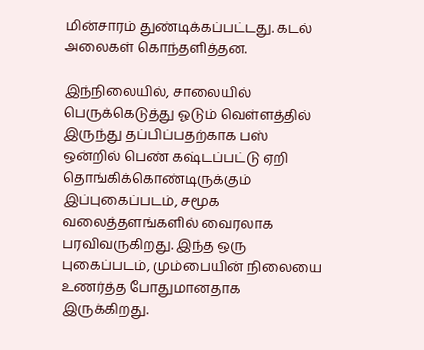மின்சாரம் துண்டிக்கப்பட்டது. கடல் அலைகள் கொந்தளித்தன.

இந்நிலையில், சாலையில் பெருக்கெடுத்து ஓடும் வெள்ளத்தில் இருந்து தப்பிப்பதற்காக பஸ் ஒன்றில் பெண் கஷ்டப்பட்டு ஏறி தொங்கிக்கொண்டிருக்கும் இப்புகைப்படம், சமூக வலைத்தளங்களில் வைரலாக பரவிவருகிறது. இந்த ஒரு புகைப்படம், மும்பையின் நிலையை உணர்த்த போதுமானதாக இருக்கிறது.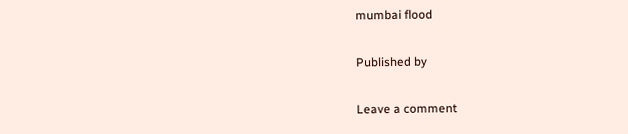mumbai flood

Published by

Leave a comment